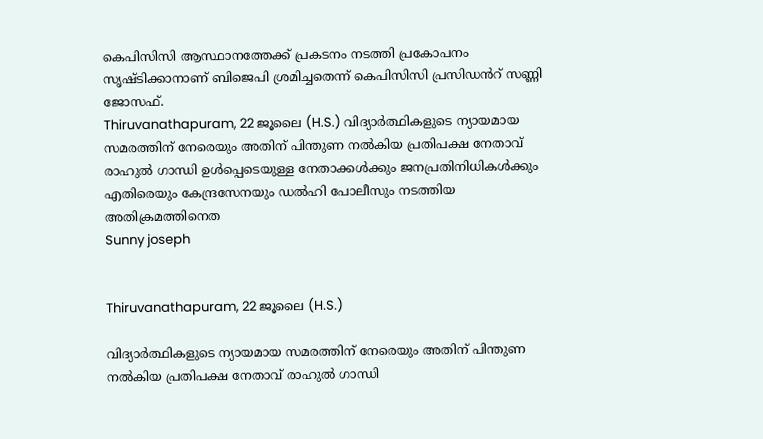കെപിസിസി ആസ്ഥാനത്തേക്ക് പ്രകടനം നടത്തി പ്രകോപനം സൃഷ്ടിക്കാനാണ് ബിജെപി ശ്രമിച്ചതെന്ന് കെപിസിസി പ്രസിഡൻറ് സണ്ണി ജോസഫ്.
Thiruvanathapuram, 22 ജൂലൈ (H.S.) വിദ്യാര്‍ത്ഥികളുടെ ന്യായമായ സമരത്തിന് നേരെയും അതിന് പിന്തുണ നൽകിയ പ്രതിപക്ഷ നേതാവ് രാഹുല്‍ ഗാന്ധി ഉള്‍പ്പെടെയുള്ള നേതാക്കള്‍ക്കും ജനപ്രതിനിധികള്‍ക്കും എതിരെയും കേന്ദ്രസേനയും ഡല്‍ഹി പോലീസും നടത്തിയ അതിക്രമത്തിനെത
Sunny joseph


Thiruvanathapuram, 22 ജൂലൈ (H.S.)

വിദ്യാര്‍ത്ഥികളുടെ ന്യായമായ സമരത്തിന് നേരെയും അതിന് പിന്തുണ നൽകിയ പ്രതിപക്ഷ നേതാവ് രാഹുല്‍ ഗാന്ധി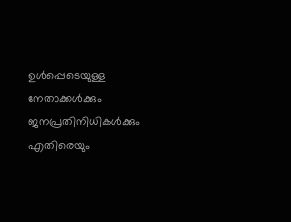ഉള്‍പ്പെടെയുള്ള നേതാക്കള്‍ക്കും ജനപ്രതിനിധികള്‍ക്കും എതിരെയും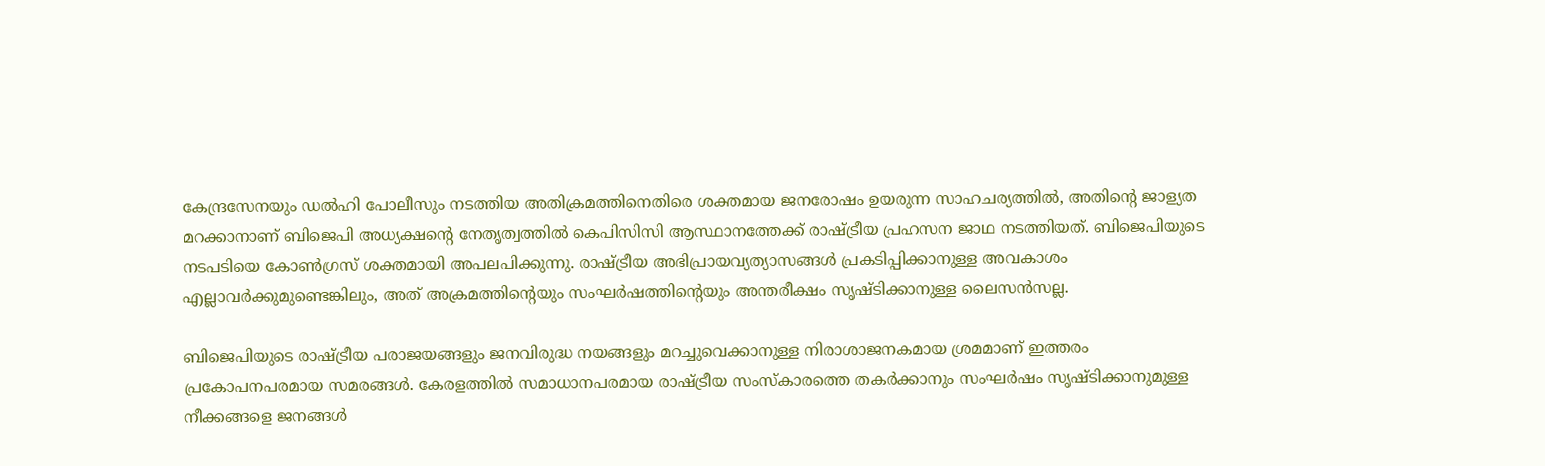കേന്ദ്രസേനയും ഡല്‍ഹി പോലീസും നടത്തിയ അതിക്രമത്തിനെതിരെ ശക്തമായ ജനരോഷം ഉയരുന്ന സാഹചര്യത്തിൽ, അതിൻ്റെ ജാള്യത മറക്കാനാണ് ബിജെപി അധ്യക്ഷൻ്റെ നേതൃത്വത്തിൽ കെപിസിസി ആസ്ഥാനത്തേക്ക് രാഷ്ട്രീയ പ്രഹസന ജാഥ നടത്തിയത്. ബിജെപിയുടെ നടപടിയെ കോൺഗ്രസ് ശക്തമായി അപലപിക്കുന്നു. രാഷ്ട്രീയ അഭിപ്രായവ്യത്യാസങ്ങൾ പ്രകടിപ്പിക്കാനുള്ള അവകാശം എല്ലാവർക്കുമുണ്ടെങ്കിലും, അത് അക്രമത്തിന്റെയും സംഘർഷത്തിന്റെയും അന്തരീക്ഷം സൃഷ്ടിക്കാനുള്ള ലൈസൻസല്ല.

ബിജെപിയുടെ രാഷ്ട്രീയ പരാജയങ്ങളും ജനവിരുദ്ധ നയങ്ങളും മറച്ചുവെക്കാനുള്ള നിരാശാജനകമായ ശ്രമമാണ് ഇത്തരം പ്രകോപനപരമായ സമരങ്ങൾ. കേരളത്തിൽ സമാധാനപരമായ രാഷ്ട്രീയ സംസ്കാരത്തെ തകർക്കാനും സംഘർഷം സൃഷ്ടിക്കാനുമുള്ള നീക്കങ്ങളെ ജനങ്ങൾ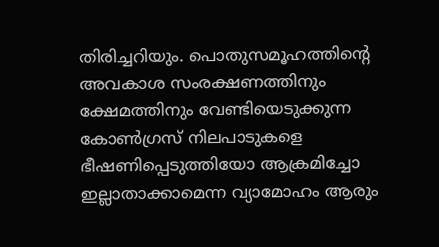തിരിച്ചറിയും. പൊതുസമൂഹത്തിൻ്റെ അവകാശ സംരക്ഷണത്തിനും ക്ഷേമത്തിനും വേണ്ടിയെടുക്കുന്ന കോൺഗ്രസ് നിലപാടുകളെ ഭീഷണിപ്പെടുത്തിയോ ആക്രമിച്ചോ ഇല്ലാതാക്കാമെന്ന വ്യാമോഹം ആരും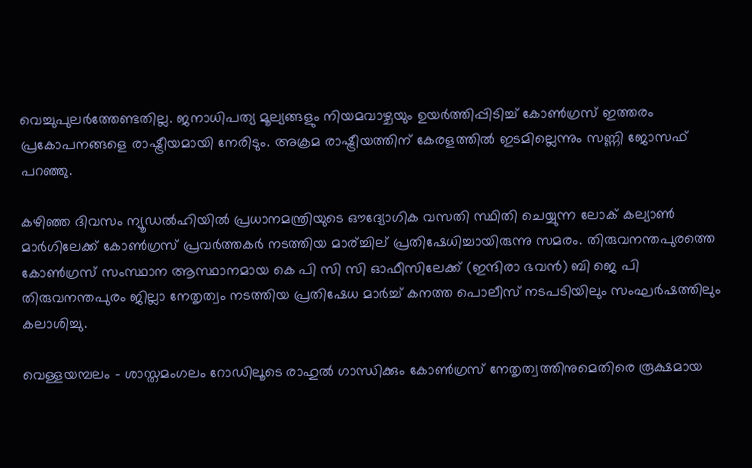വെച്ചുപുലർത്തേണ്ടതില്ല. ജനാധിപത്യ മൂല്യങ്ങളും നിയമവാഴ്ചയും ഉയർത്തിപ്പിടിച്ച് കോൺഗ്രസ് ഇത്തരം പ്രകോപനങ്ങളെ രാഷ്ട്രീയമായി നേരിടും. അക്രമ രാഷ്ട്രീയത്തിന് കേരളത്തിൽ ഇടമില്ലെന്നും സണ്ണി ജോസഫ് പറഞ്ഞു.

കഴിഞ്ഞ ദിവസം ന്യൂഡല്‍ഹിയില്‍ പ്രധാനമന്ത്രിയുടെ ഔദ്യോഗിക വസതി സ്ഥിതി ചെയ്യുന്ന ലോക് കല്യാണ്‍ മാര്‍ഗിലേക്ക് കോണ്‍ഗ്രസ് പ്രവര്‍ത്തകര്‍ നടത്തിയ മാര്ച്ചില് പ്രതിഷേധിച്ചായിരുന്നു സമരം. തിരുവനന്തപുരത്തെ കോണ്‍ഗ്രസ് സംസ്ഥാന ആസ്ഥാനമായ കെ പി സി സി ഓഫീസിലേക്ക് (ഇന്ദിരാ ഭവന്‍) ബി ജെ പി തിരുവനന്തപുരം ജില്ലാ നേതൃത്വം നടത്തിയ പ്രതിഷേധ മാര്‍ച്ച് കനത്ത പൊലീസ് നടപടിയിലും സംഘര്‍ഷത്തിലും കലാശിച്ചു.

വെള്ളയമ്പലം - ശാസ്തമംഗലം റോഡിലൂടെ രാഹുല്‍ ഗാന്ധിക്കും കോണ്‍ഗ്രസ് നേതൃത്വത്തിനുമെതിരെ രൂക്ഷമായ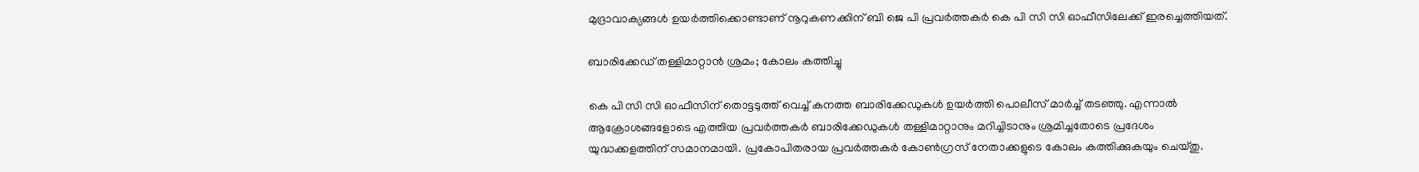മുദ്രാവാക്യങ്ങള്‍ ഉയര്‍ത്തിക്കൊണ്ടാണ് നൂറുകണക്കിന് ബി ജെ പി പ്രവര്‍ത്തകര്‍ കെ പി സി സി ഓഫീസിലേക്ക് ഇരച്ചെത്തിയത്.

ബാരിക്കേഡ് തള്ളിമാറ്റാന്‍ ശ്രമം; കോലം കത്തിച്ചു

കെ പി സി സി ഓഫീസിന് തൊട്ടടുത്ത് വെച്ച് കനത്ത ബാരിക്കേഡുകള്‍ ഉയര്‍ത്തി പൊലീസ് മാര്‍ച്ച് തടഞ്ഞു. എന്നാല്‍ ആക്രോശങ്ങളോടെ എത്തിയ പ്രവര്‍ത്തകര്‍ ബാരിക്കേഡുകള്‍ തള്ളിമാറ്റാനും മറിച്ചിടാനും ശ്രമിച്ചതോടെ പ്രദേശം യുദ്ധക്കളത്തിന് സമാനമായി. പ്രകോപിതരായ പ്രവര്‍ത്തകര്‍ കോണ്‍ഗ്രസ് നേതാക്കളുടെ കോലം കത്തിക്കുകയും ചെയ്തു.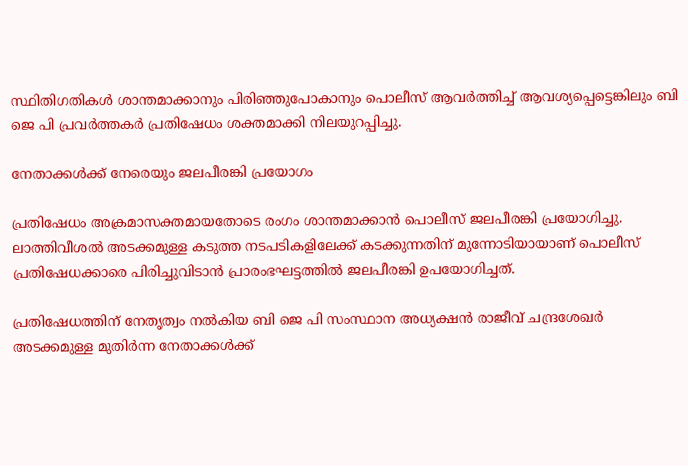സ്ഥിതിഗതികള്‍ ശാന്തമാക്കാനും പിരിഞ്ഞുപോകാനും പൊലീസ് ആവര്‍ത്തിച്ച് ആവശ്യപ്പെട്ടെങ്കിലും ബി ജെ പി പ്രവര്‍ത്തകര്‍ പ്രതിഷേധം ശക്തമാക്കി നിലയുറപ്പിച്ചു.

നേതാക്കള്‍ക്ക് നേരെയും ജലപീരങ്കി പ്രയോഗം

പ്രതിഷേധം അക്രമാസക്തമായതോടെ രംഗം ശാന്തമാക്കാന്‍ പൊലീസ് ജലപീരങ്കി പ്രയോഗിച്ചു. ലാത്തിവീശല്‍ അടക്കമുള്ള കടുത്ത നടപടികളിലേക്ക് കടക്കുന്നതിന് മുന്നോടിയായാണ് പൊലീസ് പ്രതിഷേധക്കാരെ പിരിച്ചുവിടാന്‍ പ്രാരംഭഘട്ടത്തില്‍ ജലപീരങ്കി ഉപയോഗിച്ചത്.

പ്രതിഷേധത്തിന് നേതൃത്വം നല്‍കിയ ബി ജെ പി സംസ്ഥാന അധ്യക്ഷന്‍ രാജീവ് ചന്ദ്രശേഖര്‍ അടക്കമുള്ള മുതിര്‍ന്ന നേതാക്കള്‍ക്ക്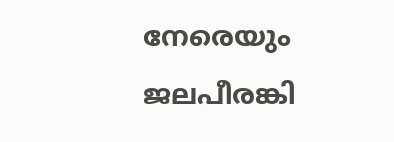നേരെയും ജലപീരങ്കി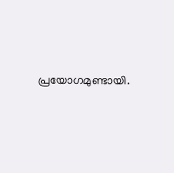പ്രയോഗമുണ്ടായി.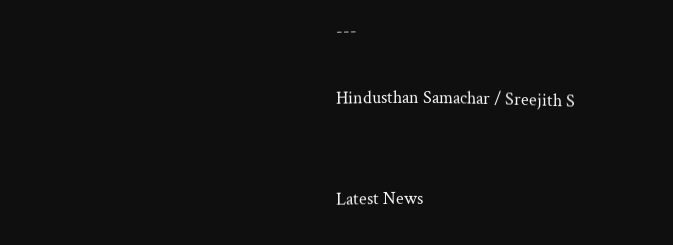---

Hindusthan Samachar / Sreejith S


Latest News